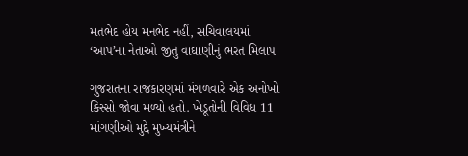મતભેદ હોય મનભેદ નહીં, સચિવાલયમાં ‘આપ’ના નેતાઓ જીતુ વાઘાણીનું ભરત મિલાપ

ગુજરાતના રાજકારણમાં મંગળવારે એક અનોખો કિસ્સો જોવા મળ્યો હતો. ખેડૂતોની વિવિધ 11 માંગણીઓ મુદ્દે મુખ્યમંત્રીને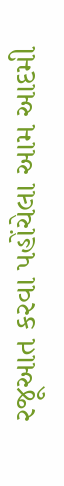રજૂઆત કરવા પહોંચેલા આમ આદમી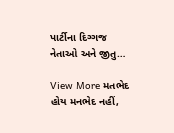પાર્ટીના દિગ્ગજ નેતાઓ અને જીતુ…

View More મતભેદ હોય મનભેદ નહીં,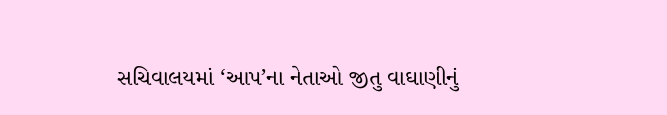સચિવાલયમાં ‘આપ’ના નેતાઓ જીતુ વાઘાણીનું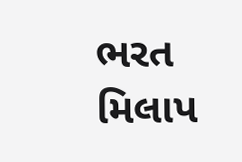ભરત મિલાપ